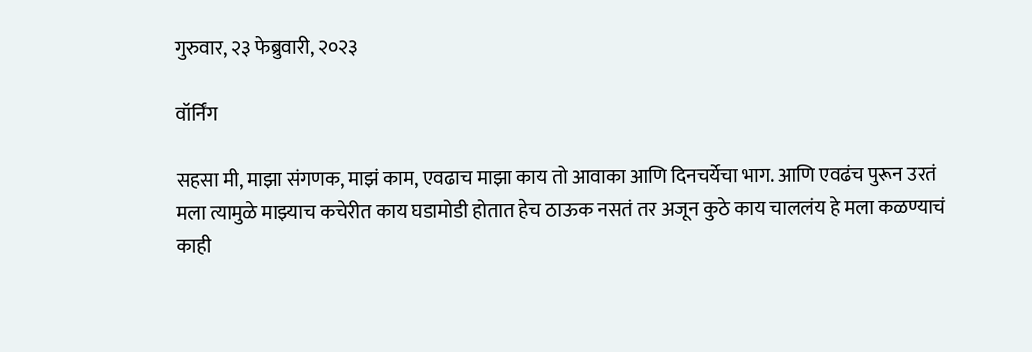गुरुवार, २३ फेब्रुवारी, २०२३

वॉर्निंग

सहसा मी, माझा संगणक, माझं काम, एवढाच माझा काय तो आवाका आणि दिनचर्येचा भाग. आणि एवढंच पुरून उरतं मला त्यामुळे माझ्याच कचेरीत काय घडामोडी होतात हेच ठाऊक नसतं तर अजून कुठे काय चाललंय हे मला कळण्याचं काही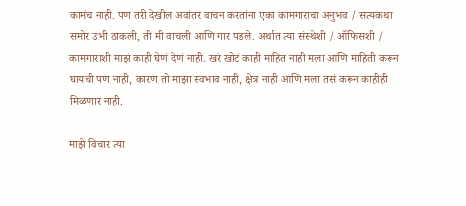कामंच नाही. पण तरी देखील अवांतर वाचन करतांना एका कामगाराचा अनुभव / सत्यकथा समोर उभी ठाकली, ती मी वाचली आणि गार पडले. अर्थात त्या संस्थेशी / ऑफिसशी / कामगाराशी माझं काही घेणं देणं नाही. खरं खोटं काही माहित नाही मला आणि माहिती करून घायची पण नाही, कारण तो माझा स्वभाव नाही, क्षेत्र नाही आणि मला तसं करून काहीही मिळणार नाही.

माझे विचार त्या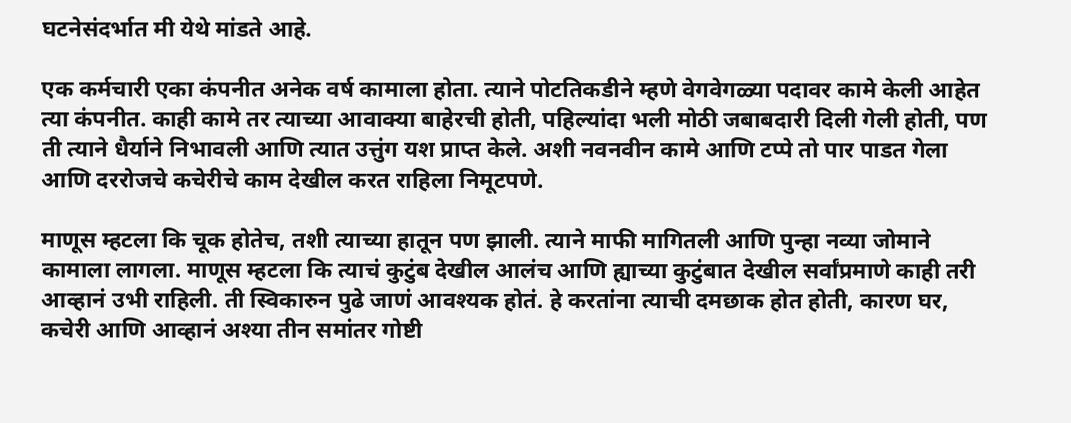घटनेसंदर्भात मी येथे मांडते आहे.

एक कर्मचारी एका कंपनीत अनेक वर्ष कामाला होता. त्याने पोटतिकडीने म्हणे वेगवेगळ्या पदावर कामे केली आहेत त्या कंपनीत. काही कामे तर त्याच्या आवाक्या बाहेरची होती, पहिल्यांदा भली मोठी जबाबदारी दिली गेली होती, पण ती त्याने धैर्याने निभावली आणि त्यात उत्तुंग यश प्राप्त केले. अशी नवनवीन कामे आणि टप्पे तो पार पाडत गेला आणि दररोजचे कचेरीचे काम देखील करत राहिला निमूटपणे.

माणूस म्हटला कि चूक होतेच, तशी त्याच्या हातून पण झाली. त्याने माफी मागितली आणि पुन्हा नव्या जोमाने कामाला लागला. माणूस म्हटला कि त्याचं कुटुंब देखील आलंच आणि ह्याच्या कुटुंबात देखील सर्वांप्रमाणे काही तरी आव्हानं उभी राहिली. ती स्विकारुन पुढे जाणं आवश्यक होतं. हे करतांना त्याची दमछाक होत होती, कारण घर, कचेरी आणि आव्हानं अश्या तीन समांतर गोष्टी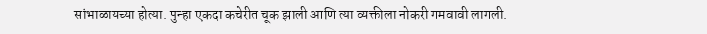सांभाळायच्या होत्या. पुन्हा एकदा कचेरीत चूक झाली आणि त्या व्यक्तीला नोकरी गमवावी लागली.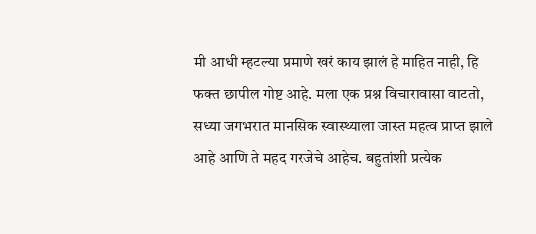मी आधी म्हटल्या प्रमाणे खरं काय झालं हे माहित नाही, हि फक्त छापील गोष्ट आहे. मला एक प्रश्न विचारावासा वाटतो, सध्या जगभरात मानसिक स्वास्थ्याला जास्त महत्व प्राप्त झाले आहे आणि ते महद गरजेचे आहेच. बहुतांशी प्रत्येक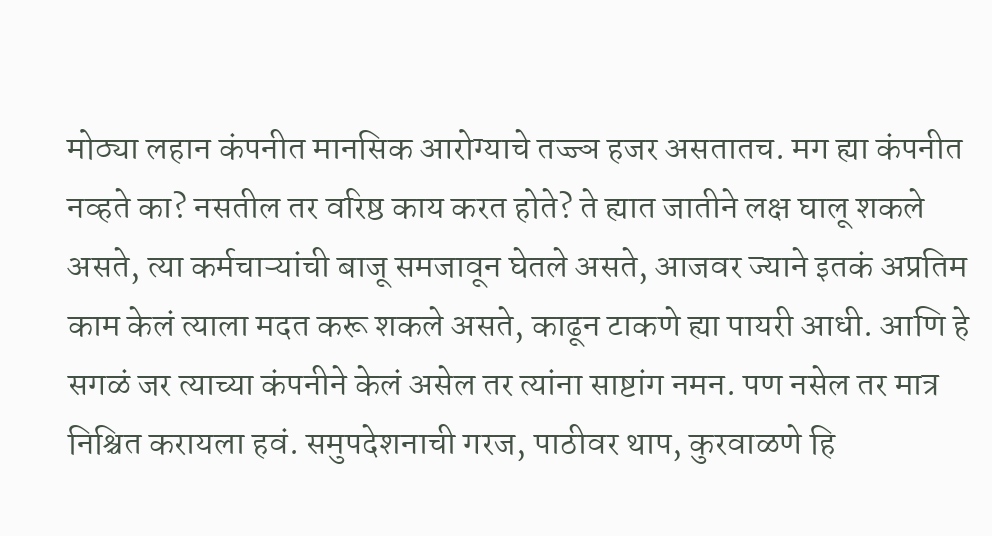मोठ्या लहान कंपनीत मानसिक आरोग्याचे तज्ज्ञ हजर असतातच. मग ह्या कंपनीत नव्हते का? नसतील तर वरिष्ठ काय करत होते? ते ह्यात जातीने लक्ष घालू शकले असते, त्या कर्मचाऱ्यांची बाजू समजावून घेतले असते, आजवर ज्याने इतकं अप्रतिम काम केलं त्याला मदत करू शकले असते, काढून टाकणे ह्या पायरी आधी. आणि हे सगळं जर त्याच्या कंपनीने केलं असेल तर त्यांना साष्टांग नमन. पण नसेल तर मात्र निश्चित करायला हवं. समुपदेशनाची गरज, पाठीवर थाप, कुरवाळणे हि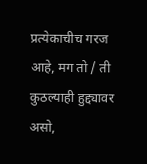प्रत्येकाचीच गरज आहे, मग तो / ती कुठल्याही हुद्द्यावर असो,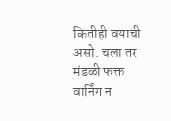कितीही वयाची असो. चला तर मंडळी फक्त वार्निंग न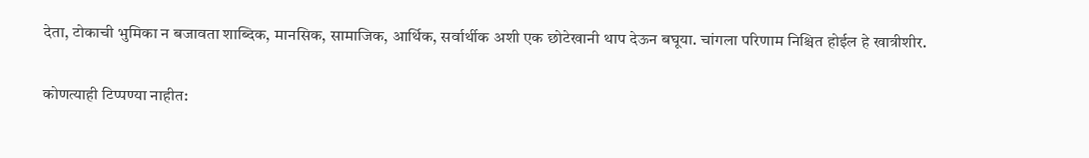देता, टोकाची भुमिका न बजावता शाब्दिक, मानसिक, सामाजिक, आर्थिक, सर्वार्थीक अशी एक छोटेखानी थाप देऊन बघूया. चांगला परिणाम निश्चित होईल हे खात्रीशीर.

कोणत्याही टिप्पण्‍या नाहीत: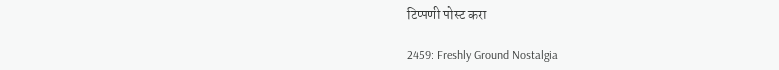टिप्पणी पोस्ट करा

2459: Freshly Ground Nostalgia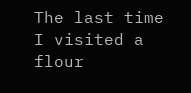The last time I visited a flour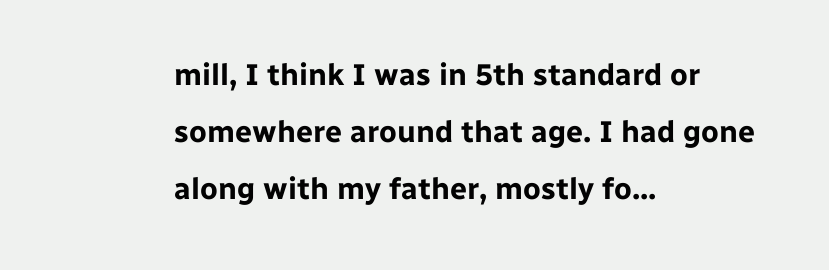mill, I think I was in 5th standard or somewhere around that age. I had gone along with my father, mostly fo...